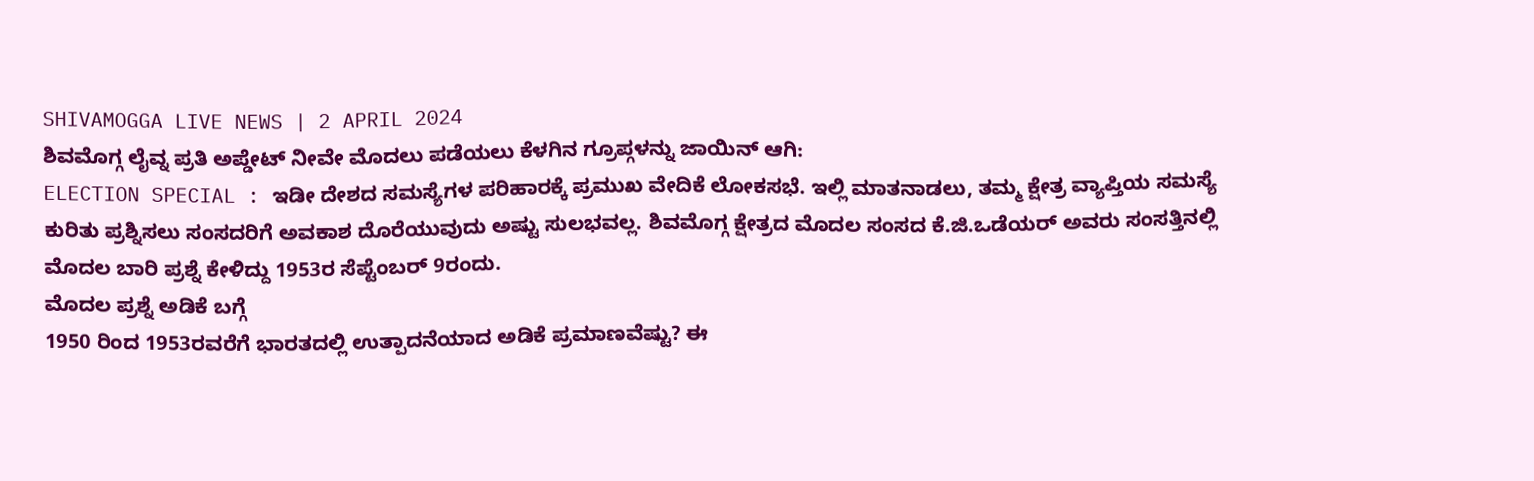SHIVAMOGGA LIVE NEWS | 2 APRIL 2024
ಶಿವಮೊಗ್ಗ ಲೈವ್ನ ಪ್ರತಿ ಅಪ್ಡೇಟ್ ನೀವೇ ಮೊದಲು ಪಡೆಯಲು ಕೆಳಗಿನ ಗ್ರೂಪ್ಗಳನ್ನು ಜಾಯಿನ್ ಆಗಿ:
ELECTION SPECIAL : ಇಡೀ ದೇಶದ ಸಮಸ್ಯೆಗಳ ಪರಿಹಾರಕ್ಕೆ ಪ್ರಮುಖ ವೇದಿಕೆ ಲೋಕಸಭೆ. ಇಲ್ಲಿ ಮಾತನಾಡಲು, ತಮ್ಮ ಕ್ಷೇತ್ರ ವ್ಯಾಪ್ತಿಯ ಸಮಸ್ಯೆ ಕುರಿತು ಪ್ರಶ್ನಿಸಲು ಸಂಸದರಿಗೆ ಅವಕಾಶ ದೊರೆಯುವುದು ಅಷ್ಟು ಸುಲಭವಲ್ಲ. ಶಿವಮೊಗ್ಗ ಕ್ಷೇತ್ರದ ಮೊದಲ ಸಂಸದ ಕೆ.ಜಿ.ಒಡೆಯರ್ ಅವರು ಸಂಸತ್ತಿನಲ್ಲಿ ಮೊದಲ ಬಾರಿ ಪ್ರಶ್ನೆ ಕೇಳಿದ್ದು 1953ರ ಸೆಪ್ಟೆಂಬರ್ 9ರಂದು.
ಮೊದಲ ಪ್ರಶ್ನೆ ಅಡಿಕೆ ಬಗ್ಗೆ
1950 ರಿಂದ 1953ರವರೆಗೆ ಭಾರತದಲ್ಲಿ ಉತ್ಪಾದನೆಯಾದ ಅಡಿಕೆ ಪ್ರಮಾಣವೆಷ್ಟು? ಈ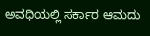ಅವಧಿಯಲ್ಲಿ ಸರ್ಕಾರ ಆಮದು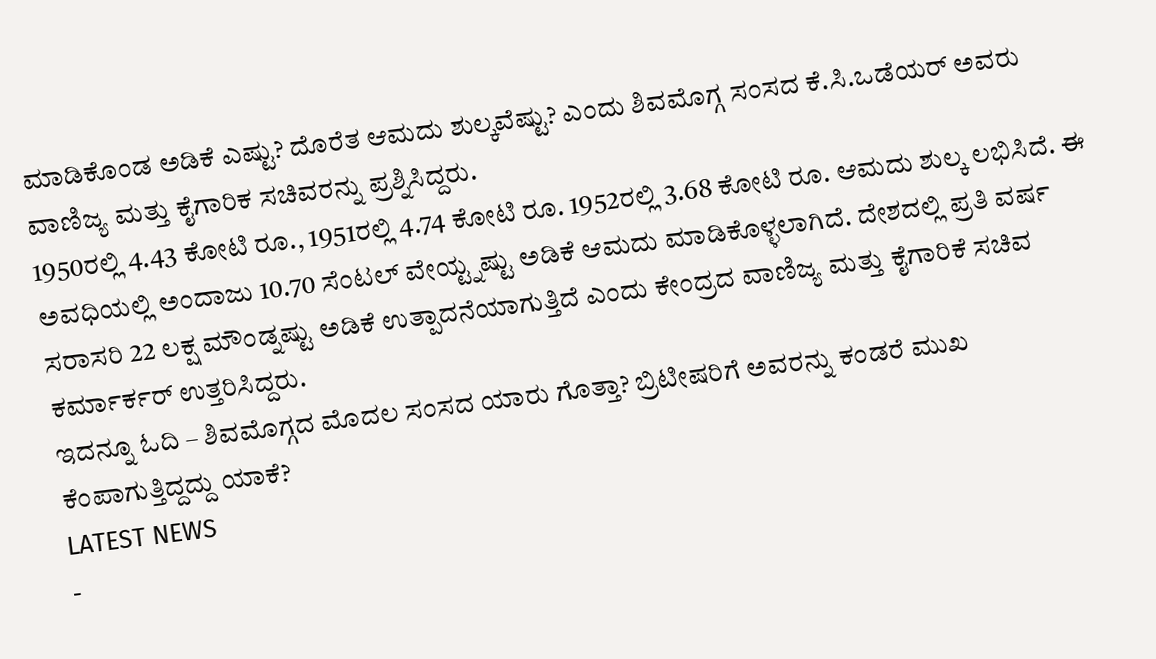ಮಾಡಿಕೊಂಡ ಅಡಿಕೆ ಎಷ್ಟು? ದೊರೆತ ಆಮದು ಶುಲ್ಕವೆಷ್ಟು? ಎಂದು ಶಿವಮೊಗ್ಗ ಸಂಸದ ಕೆ.ಸಿ.ಒಡೆಯರ್ ಅವರು ವಾಣಿಜ್ಯ ಮತ್ತು ಕೈಗಾರಿಕ ಸಚಿವರನ್ನು ಪ್ರಶ್ನಿಸಿದ್ದರು.
1950ರಲ್ಲಿ 4.43 ಕೋಟಿ ರೂ., 1951ರಲ್ಲಿ 4.74 ಕೋಟಿ ರೂ. 1952ರಲ್ಲಿ 3.68 ಕೋಟಿ ರೂ. ಆಮದು ಶುಲ್ಕ ಲಭಿಸಿದೆ. ಈ ಅವಧಿಯಲ್ಲಿ ಅಂದಾಜು 10.70 ಸೆಂಟಲ್ ವೇಯ್ಟ್ನಷ್ಟು ಅಡಿಕೆ ಆಮದು ಮಾಡಿಕೊಳ್ಳಲಾಗಿದೆ. ದೇಶದಲ್ಲಿ ಪ್ರತಿ ವರ್ಷ ಸರಾಸರಿ 22 ಲಕ್ಷ ಮೌಂಡ್ನಷ್ಟು ಅಡಿಕೆ ಉತ್ಪಾದನೆಯಾಗುತ್ತಿದೆ ಎಂದು ಕೇಂದ್ರದ ವಾಣಿಜ್ಯ ಮತ್ತು ಕೈಗಾರಿಕೆ ಸಚಿವ ಕರ್ಮಾರ್ಕರ್ ಉತ್ತರಿಸಿದ್ದರು.
ಇದನ್ನೂ ಓದಿ – ಶಿವಮೊಗ್ಗದ ಮೊದಲ ಸಂಸದ ಯಾರು ಗೊತ್ತಾ? ಬ್ರಿಟೀಷರಿಗೆ ಅವರನ್ನು ಕಂಡರೆ ಮುಖ ಕೆಂಪಾಗುತ್ತಿದ್ದದ್ದು ಯಾಕೆ?
LATEST NEWS
-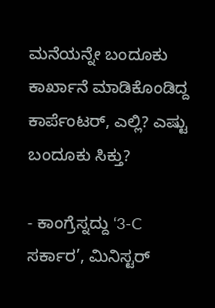ಮನೆಯನ್ನೇ ಬಂದೂಕು ಕಾರ್ಖಾನೆ ಮಾಡಿಕೊಂಡಿದ್ದ ಕಾರ್ಪೆಂಟರ್, ಎಲ್ಲಿ? ಎಷ್ಟು ಬಂದೂಕು ಸಿಕ್ತು?

- ಕಾಂಗ್ರೆಸ್ನದ್ದು ‘3-C ಸರ್ಕಾರ’, ಮಿನಿಸ್ಟರ್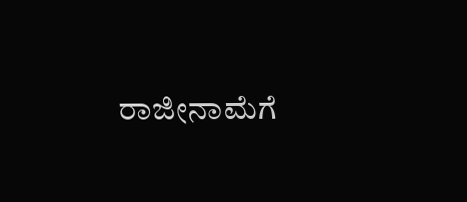ರಾಜೀನಾಮೆಗೆ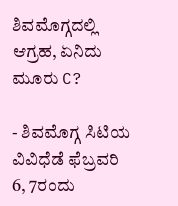ಶಿವಮೊಗ್ಗದಲ್ಲಿ ಆಗ್ರಹ, ಏನಿದು ಮೂರು C?

- ಶಿವಮೊಗ್ಗ ಸಿಟಿಯ ವಿವಿಧೆಡೆ ಫೆಬ್ರವರಿ 6, 7ರಂದು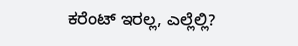ಕರೆಂಟ್ ಇರಲ್ಲ, ಎಲ್ಲೆಲ್ಲಿ?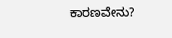ಕಾರಣವೇನು?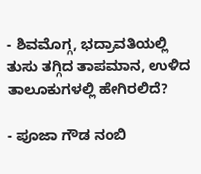- ಶಿವಮೊಗ್ಗ, ಭದ್ರಾವತಿಯಲ್ಲಿ ತುಸು ತಗ್ಗಿದ ತಾಪಮಾನ, ಉಳಿದ ತಾಲೂಕುಗಳಲ್ಲಿ ಹೇಗಿರಲಿದೆ?

- ಪೂಜಾ ಗೌಡ ನಂಬಿ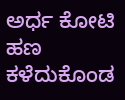ಅರ್ಧ ಕೋಟಿ ಹಣ ಕಳೆದುಕೊಂಡ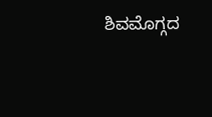ಶಿವಮೊಗ್ಗದ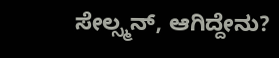ಸೇಲ್ಸ್ಮನ್, ಆಗಿದ್ದೇನು?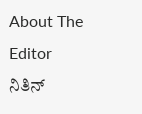About The Editor
ನಿತಿನ್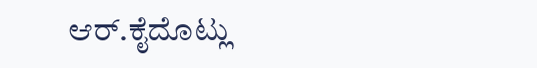ಆರ್.ಕೈದೊಟ್ಲು